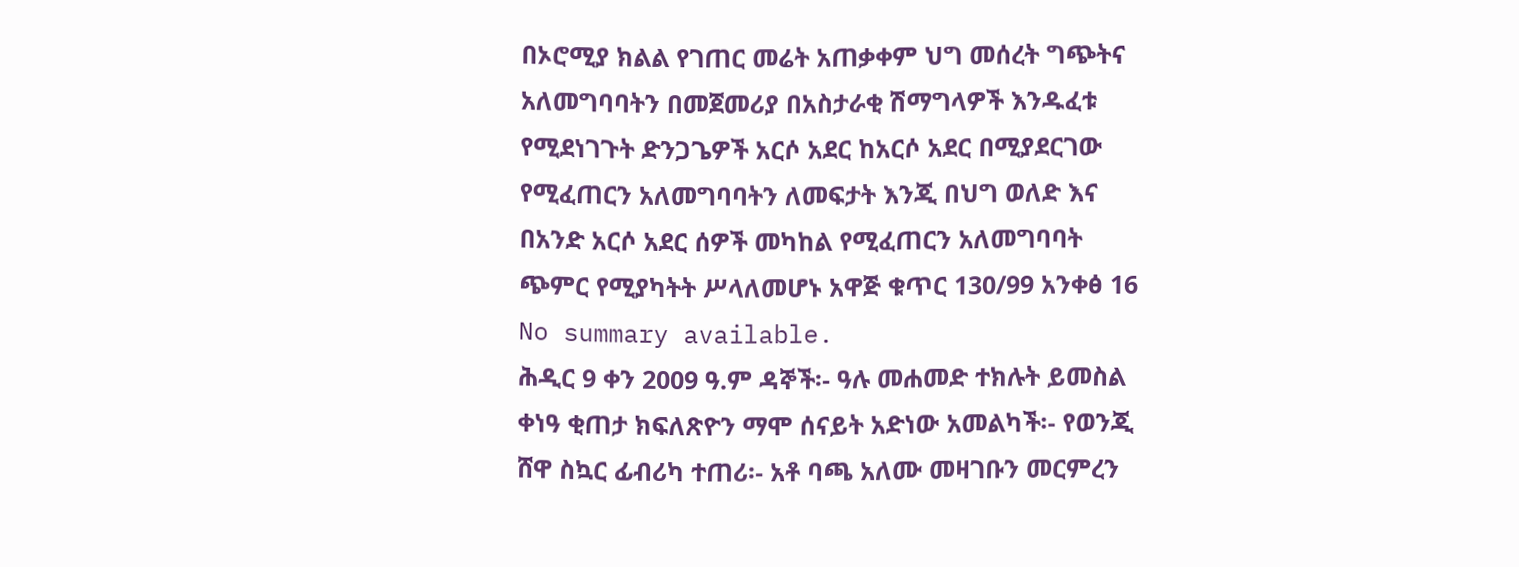በኦሮሚያ ክልል የገጠር መሬት አጠቃቀም ህግ መሰረት ግጭትና አለመግባባትን በመጀመሪያ በአስታራቂ ሽማግላዎች እንዱፈቱ የሚደነገጉት ድንጋጌዎች አርሶ አደር ከአርሶ አደር በሚያደርገው የሚፈጠርን አለመግባባትን ለመፍታት እንጂ በህግ ወለድ እና በአንድ አርሶ አደር ሰዎች መካከል የሚፈጠርን አለመግባባት ጭምር የሚያካትት ሥላለመሆኑ አዋጅ ቁጥር 130/99 አንቀፅ 16
No summary available.
ሕዲር 9 ቀን 2009 ዓ.ም ዳኞች፡- ዓሉ መሐመድ ተክሉት ይመስል ቀነዓ ቂጠታ ክፍለጽዮን ማሞ ሰናይት አድነው አመልካች፡- የወንጂ ሸዋ ስኳር ፊብሪካ ተጠሪ፡- አቶ ባጫ አለሙ መዛገቡን መርምረን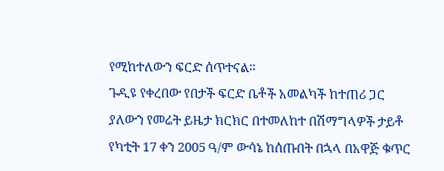የሚከተለውን ፍርድ ሰጥተናል።
ጉዲዩ የቀረበው የበታች ፍርድ ቤቶች አመልካች ከተጠሪ ጋር ያለውን የመሬት ይዜታ ክርክር በተመለከተ በሽማግላዎች ታይቶ የካቲት 17 ቀን 2005 ዓ/ም ውሳኔ ከሰጡበት በኋላ በአዋጅ ቁጥር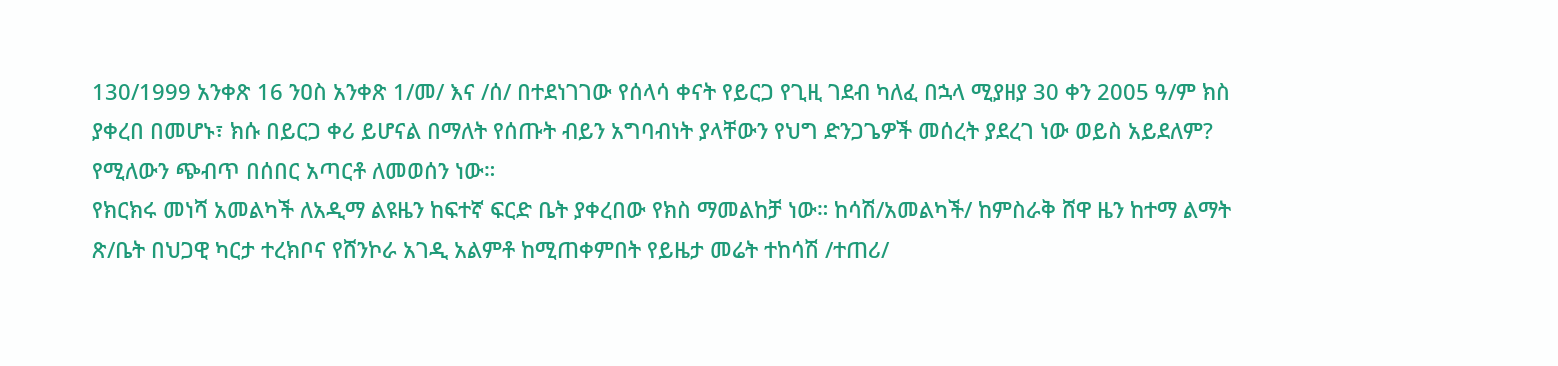130/1999 አንቀጽ 16 ንዐስ አንቀጽ 1/መ/ እና /ሰ/ በተደነገገው የሰላሳ ቀናት የይርጋ የጊዚ ገደብ ካለፈ በኋላ ሚያዘያ 30 ቀን 2005 ዓ/ም ክስ ያቀረበ በመሆኑ፣ ክሱ በይርጋ ቀሪ ይሆናል በማለት የሰጡት ብይን አግባብነት ያላቸውን የህግ ድንጋጌዎች መሰረት ያደረገ ነው ወይስ አይደለም? የሚለውን ጭብጥ በሰበር አጣርቶ ለመወሰን ነው።
የክርክሩ መነሻ አመልካች ለአዲማ ልዩዜን ከፍተኛ ፍርድ ቤት ያቀረበው የክስ ማመልከቻ ነው። ከሳሽ/አመልካች/ ከምስራቅ ሸዋ ዜን ከተማ ልማት ጽ/ቤት በህጋዊ ካርታ ተረክቦና የሸንኮራ አገዲ አልምቶ ከሚጠቀምበት የይዜታ መሬት ተከሳሽ /ተጠሪ/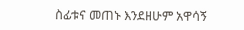ስፊቱና መጠኑ እንደዘሁም አዋሳኝ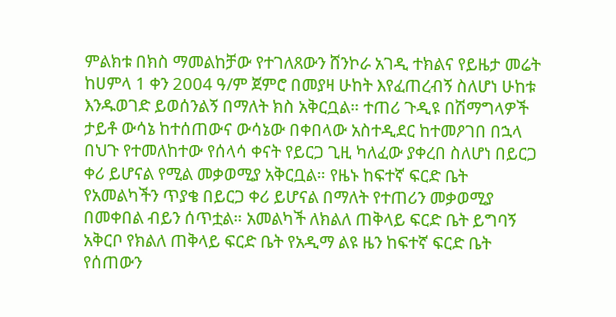ምልክቱ በክስ ማመልከቻው የተገለጸውን ሸንኮራ አገዲ ተክልና የይዜታ መሬት ከሀምላ 1 ቀን 2004 ዓ/ም ጀምሮ በመያዛ ሁከት እየፈጠረብኝ ስለሆነ ሁከቱ እንዱወገድ ይወሰንልኝ በማለት ክስ አቅርቧል። ተጠሪ ጉዲዩ በሽማግላዎች ታይቶ ውሳኔ ከተሰጠውና ውሳኔው በቀበላው አስተዲደር ከተመዖገበ በኋላ በህጉ የተመለከተው የሰላሳ ቀናት የይርጋ ጊዚ ካለፈው ያቀረበ ስለሆነ በይርጋ ቀሪ ይሆናል የሚል መቃወሚያ አቅርቧል። የዜኑ ከፍተኛ ፍርድ ቤት የአመልካችን ጥያቄ በይርጋ ቀሪ ይሆናል በማለት የተጠሪን መቃወሚያ በመቀበል ብይን ሰጥቷል። አመልካች ለክልለ ጠቅላይ ፍርድ ቤት ይግባኝ አቅርቦ የክልለ ጠቅላይ ፍርድ ቤት የአዲማ ልዩ ዜን ከፍተኛ ፍርድ ቤት የሰጠውን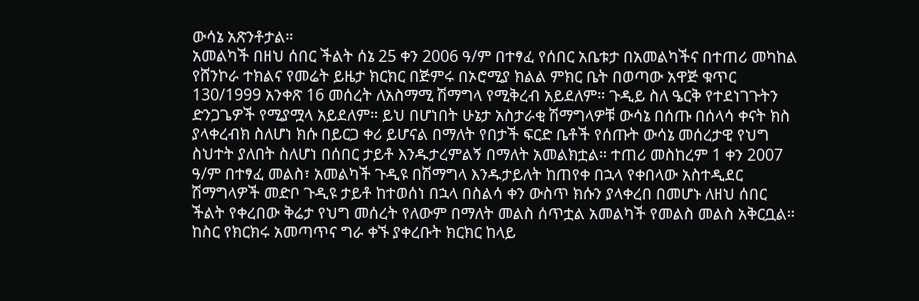ውሳኔ አጽንቶታል።
አመልካች በዘህ ሰበር ችልት ሰኔ 25 ቀን 2006 ዓ/ም በተፃፈ የሰበር አቤቱታ በአመልካችና በተጠሪ መካከል የሸንኮራ ተክልና የመሬት ይዜታ ክርክር በጅምሩ በኦሮሚያ ክልል ምክር ቤት በወጣው አዋጅ ቁጥር 130/1999 አንቀጽ 16 መሰረት ለአስማሚ ሽማግላ የሚቅረብ አይደለም። ጉዲይ ስለ ዔርቅ የተደነገጉትን ድንጋጌዎች የሚያሟላ አይደለም። ይህ በሆነበት ሁኔታ አስታራቂ ሽማግላዎቹ ውሳኔ በሰጡ በሰላሳ ቀናት ክስ ያላቀረብክ ስለሆነ ክሱ በይርጋ ቀሪ ይሆናል በማለት የበታች ፍርድ ቤቶች የሰጡት ውሳኔ መሰረታዊ የህግ ስህተት ያለበት ስለሆነ በሰበር ታይቶ እንዱታረምልኝ በማለት አመልክቷል። ተጠሪ መስከረም 1 ቀን 2007 ዓ/ም በተፃፈ መልስ፣ አመልካች ጉዲዩ በሽማግላ እንዱታይለት ከጠየቀ በኋላ የቀበላው አስተዲደር ሽማግላዎች መድቦ ጉዲዩ ታይቶ ከተወሰነ በኋላ በስልሳ ቀን ውስጥ ክሱን ያላቀረበ በመሆኑ ለዘህ ሰበር ችልት የቀረበው ቅሬታ የህግ መሰረት የለውም በማለት መልስ ሰጥቷል አመልካች የመልስ መልስ አቅርቧል።
ከስር የክርክሩ አመጣጥና ግራ ቀኙ ያቀረቡት ክርክር ከላይ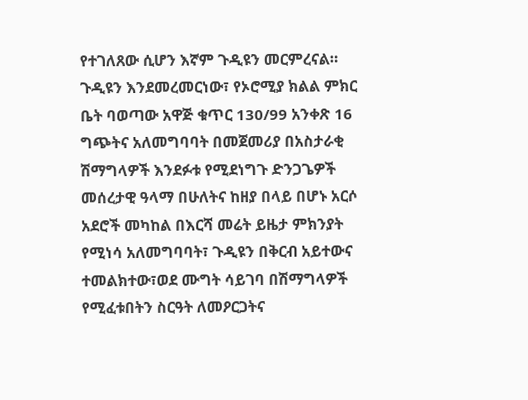የተገለጸው ሲሆን እኛም ጉዲዩን መርምረናል። ጉዲዩን እንደመረመርነው፣ የኦሮሚያ ክልል ምክር ቤት ባወጣው አዋጅ ቁጥር 130/99 አንቀጽ 16 ግጭትና አለመግባባት በመጀመሪያ በአስታራቂ ሽማግላዎች እንደፉቱ የሚደነግጉ ድንጋጌዎች መሰረታዊ ዓላማ በሁለትና ከዘያ በላይ በሆኑ አርሶ አደሮች መካከል በእርሻ መሬት ይዜታ ምክንያት የሚነሳ አለመግባባት፣ ጉዲዩን በቅርብ አይተውና ተመልክተው፣ወደ ሙግት ሳይገባ በሽማግላዎች የሚፈቱበትን ስርዓት ለመዖርጋትና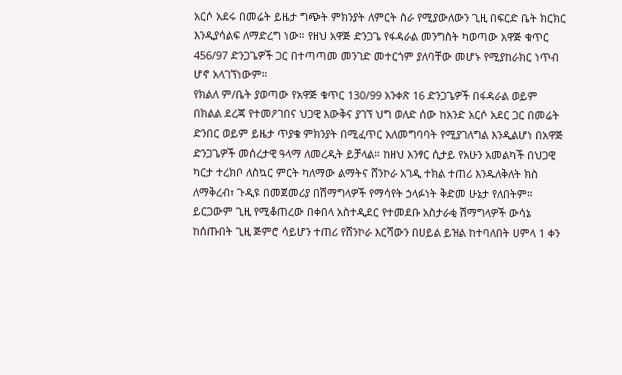አርሶ አደሩ በመሬት ይዜታ ግጭት ምክንያት ለምርት ስራ የሚያውለውን ጊዚ በፍርድ ቤት ክርክር እንዲያሳልፍ ለማድረግ ነው። የዘህ አዋጅ ድንጋጌ የፋዳራል መንግስት ካወጣው አዋጅ ቁጥር 456/97 ድንጋጌዎች ጋር በተጣጣመ መንገድ መተርጎም ያለባቸው መሆኑ የሚያከራክር ነጥብ ሆኖ አላገኘነውም።
የክልለ ም/ቤት ያወጣው የአዋጅ ቁጥር 130/99 አንቀጽ 16 ድንጋጌዎች በፋዳራል ወይም በክልል ደረጃ የተመዖገበና ህጋዊ እውቅና ያገኘ ህግ ወለድ ሰው ከአንድ አርሶ አደር ጋር በመሬት ድንበር ወይም ይዜታ ጥያቄ ምክንያት በሚፈጥር አለመግባባት የሚያገለግል እንዲልሆነ በአዋጅ ድንጋጌዎች መሰረታዊ ዓላማ ለመረዲት ይቻላል። ከዘህ አንፃር ሲታይ የአሁን አመልካች በህጋዊ ካርታ ተረክቦ ለስኳር ምርት ካለማው ልማትና ሸንኮራ አገዲ ተክል ተጠሪ እንዱለቅለት ክስ ለማቅረብ፣ ጉዲዩ በመጀመሪያ በሽማግላዎች የማሳየት ኃላፉነት ቅድመ ሁኔታ የለበትም። ይርጋውም ጊዚ የሚቆጠረው በቀበላ አስተዲደር የተመደቡ አስታራቂ ሽማግላዎች ውሳኔ ከሰጡበት ጊዚ ጅምሮ ሳይሆን ተጠሪ የሸንኮራ እርሻውን በሀይል ይዝል ከተባለበት ሀምላ 1 ቀን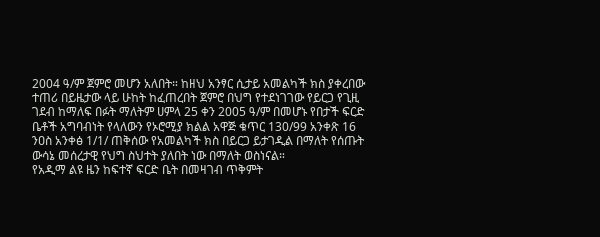2004 ዓ/ም ጀምሮ መሆን አለበት። ከዘህ አንፃር ሲታይ አመልካች ክስ ያቀረበው ተጠሪ በይዜታው ላይ ሁከት ከፈጠረበት ጀምሮ በህግ የተደነገገው የይርጋ የጊዚ ገደብ ከማለፍ በፉት ማለትም ሀምላ 25 ቀን 2005 ዓ/ም በመሆኑ የበታች ፍርድ ቤቶች አግባብነት የላለውን የኦሮሚያ ክልል አዋጅ ቁጥር 130/99 አንቀጽ 16 ንዐስ አንቀፅ 1/1/ ጠቅሰው የአመልካች ክስ በይርጋ ይታገዲል በማለት የሰጡት ውሳኔ መሰረታዊ የህግ ስህተት ያለበት ነው በማለት ወስነናል።
የአዲማ ልዩ ዜን ከፍተኛ ፍርድ ቤት በመዛገብ ጥቅምት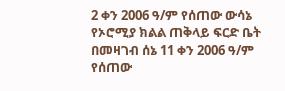2 ቀን 2006 ዓ/ም የሰጠው ውሳኔ የኦሮሚያ ክልል ጠቅላይ ፍርድ ቤት በመዛገብ ሰኔ 11 ቀን 2006 ዓ/ም የሰጠው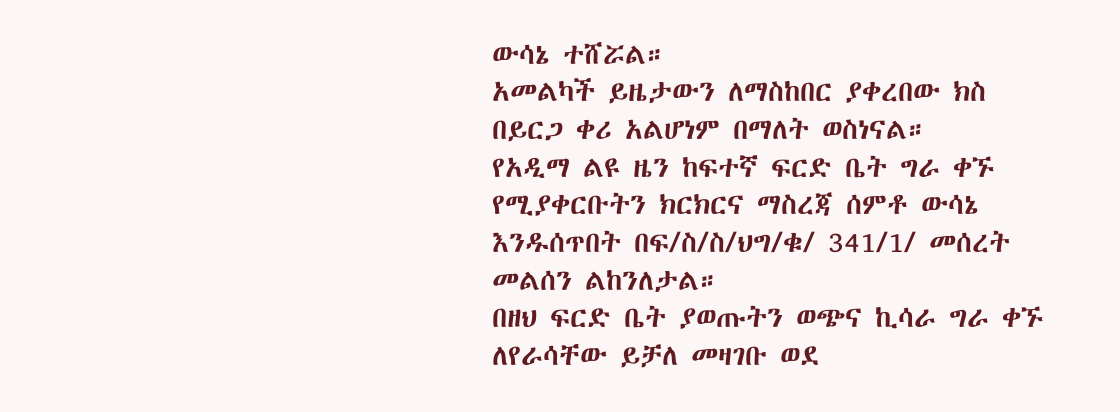ውሳኔ ተሸሯል።
አመልካች ይዜታውን ለማስከበር ያቀረበው ክስ በይርጋ ቀሪ አልሆነም በማለት ወስነናል።
የአዲማ ልዩ ዜን ከፍተኛ ፍርድ ቤት ግራ ቀኙ የሚያቀርቡትን ክርክርና ማስረጃ ሰምቶ ውሳኔ እንዱሰጥበት በፍ/ስ/ስ/ህግ/ቁ/ 341/1/ መሰረት መልሰን ልከንለታል።
በዘህ ፍርድ ቤት ያወጡትን ወጭና ኪሳራ ግራ ቀኙ ለየራሳቸው ይቻለ መዛገቡ ወደ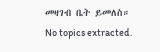መዛገብ ቤት ይመለስ።
No topics extracted.